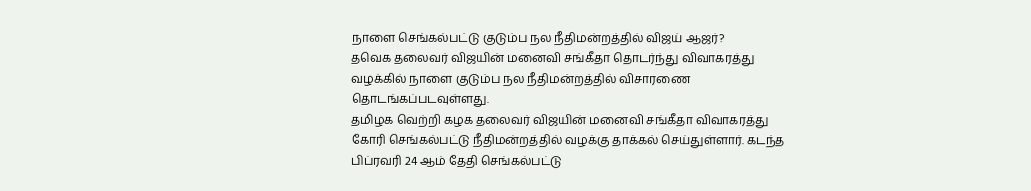நாளை செங்கல்பட்டு குடும்ப நல நீதிமன்றத்தில் விஜய் ஆஜர்?
தவெக தலைவர் விஜயின் மனைவி சங்கீதா தொடர்ந்து விவாகரத்து வழக்கில் நாளை குடும்ப நல நீதிமன்றத்தில் விசாரணை தொடங்கப்படவுள்ளது.
தமிழக வெற்றி கழக தலைவர் விஜயின் மனைவி சங்கீதா விவாகரத்து கோரி செங்கல்பட்டு நீதிமன்றத்தில் வழக்கு தாக்கல் செய்துள்ளார். கடந்த பிப்ரவரி 24 ஆம் தேதி செங்கல்பட்டு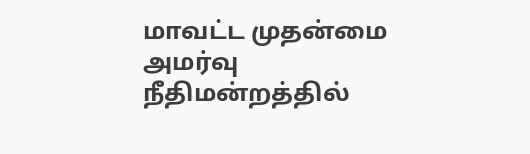மாவட்ட முதன்மை அமர்வு நீதிமன்றத்தில்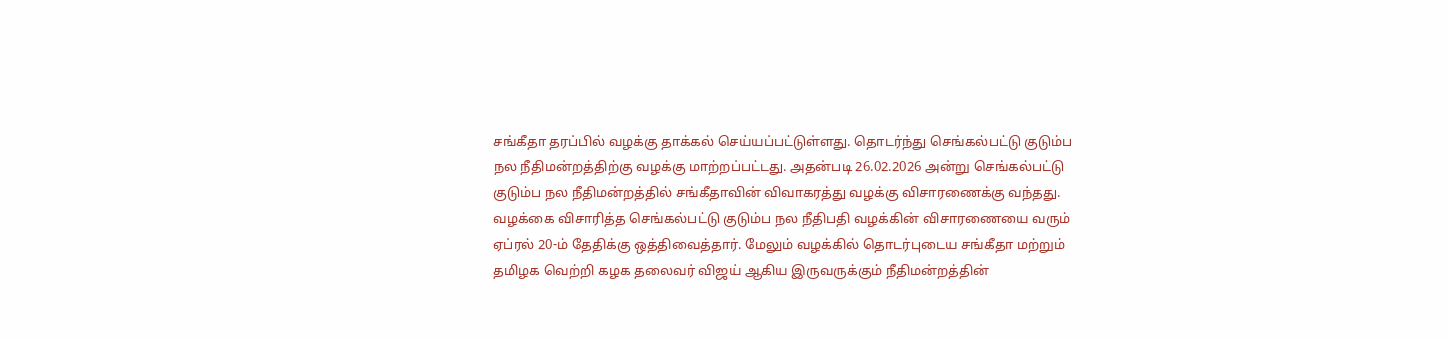சங்கீதா தரப்பில் வழக்கு தாக்கல் செய்யப்பட்டுள்ளது. தொடர்ந்து செங்கல்பட்டு குடும்ப நல நீதிமன்றத்திற்கு வழக்கு மாற்றப்பட்டது. அதன்படி 26.02.2026 அன்று செங்கல்பட்டு குடும்ப நல நீதிமன்றத்தில் சங்கீதாவின் விவாகரத்து வழக்கு விசாரணைக்கு வந்தது.
வழக்கை விசாரித்த செங்கல்பட்டு குடும்ப நல நீதிபதி வழக்கின் விசாரணையை வரும் ஏப்ரல் 20-ம் தேதிக்கு ஒத்திவைத்தார். மேலும் வழக்கில் தொடர்புடைய சங்கீதா மற்றும் தமிழக வெற்றி கழக தலைவர் விஜய் ஆகிய இருவருக்கும் நீதிமன்றத்தின்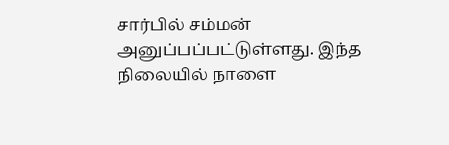சார்பில் சம்மன் அனுப்பப்பட்டுள்ளது. இந்த நிலையில் நாளை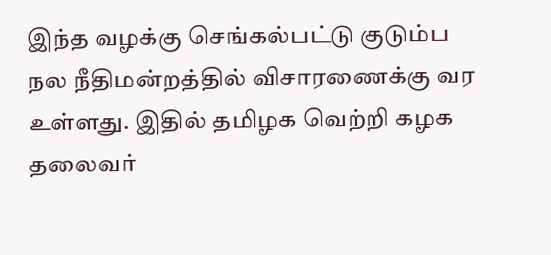இந்த வழக்கு செங்கல்பட்டு குடும்ப நல நீதிமன்றத்தில் விசாரணைக்கு வர உள்ளது. இதில் தமிழக வெற்றி கழக தலைவர்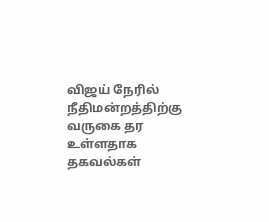விஜய் நேரில் நீதிமன்றத்திற்கு வருகை தர உள்ளதாக தகவல்கள்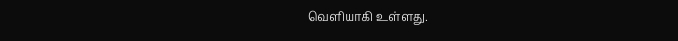வெளியாகி உள்ளது.